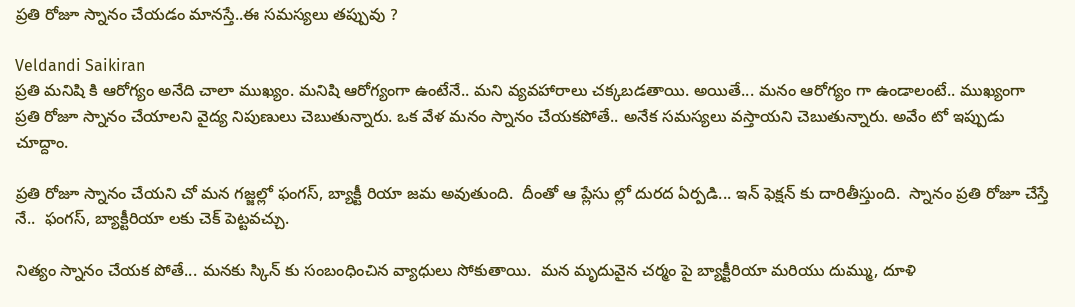ప్రతి రోజూ స్నానం చేయడం మానస్తే..ఈ సమస్యలు తప్పువు ?

Veldandi Saikiran
ప్రతి మనిషి కి ఆరోగ్యం అనేది చాలా ముఖ్యం. మనిషి ఆరోగ్యంగా ఉంటేనే.. మని వ్యవహారాలు చక్కబడతాయి. అయితే... మనం ఆరోగ్యం గా ఉండాలంటే.. ముఖ్యంగా ప్రతి రోజూ స్నానం చేయాలని వైద్య నిపుణులు చెబుతున్నారు. ఒక వేళ మనం స్నానం చేయకపోతే.. అనేక సమస్యలు వస్తాయని చెబుతున్నారు. అవేం టో ఇప్పుడు చూద్దాం.

ప్రతి రోజూ స్నానం చేయని చో మన గజ్జల్లో ఫంగస్‌, బ్యాక్టీ రియా జమ అవుతుంది.  దీంతో ఆ ప్లేసు ల్లో దురద ఏర్పడి... ఇన్‌ ఫెక్షన్‌ కు దారితీస్తుంది.  స్నానం ప్రతి రోజూ చేస్తే నే..  ఫంగస్‌, బ్యాక్టీరియా లకు చెక్‌ పెట్టవచ్చు.

నిత్యం స్నానం చేయక పోతే... మనకు స్కిన్‌ కు సంబంధించిన వ్యాధులు సోకుతాయి.  మన మృదువైన చర్మం పై బ్యాక్టీరియా మరియు దుమ్ము, దూళి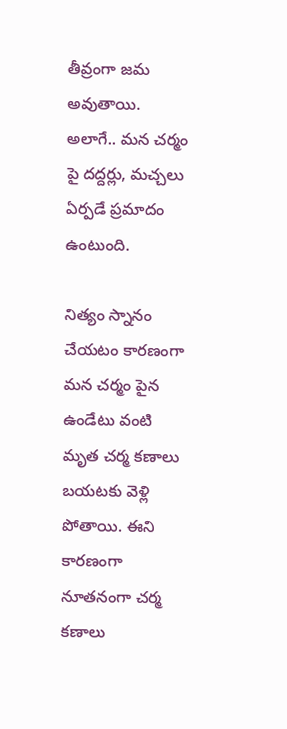తీవ్రంగా జమ అవుతాయి. అలాగే.. మన చర్మం పై దద్దర్లు, మచ్చలు ఏర్పడే ప్రమాదం ఉంటుంది.

నిత్యం స్నానం చేయటం కారణంగా మన చర్మం పైన ఉండేటు వంటి మృత చర్మ కణాలు బయటకు వెళ్లి పోతాయి. ఈని కారణంగా నూతనంగా చర్మ కణాలు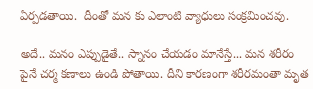ఏర్పడతాయి.  దీంతో మన కు ఎలాంటి వ్యాధులు సంక్రమించవు.

అదే.. మనం ఎప్పుడైతే.. స్నానం చేయడం మానేస్తే... మన శరీరం పైనే చర్మ కణాలు ఉండి పోతాయి. దీని కారణంగా శరీరమంతా మృత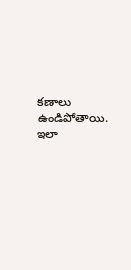కణాలు ఉండిపోతాయి.  ఇలా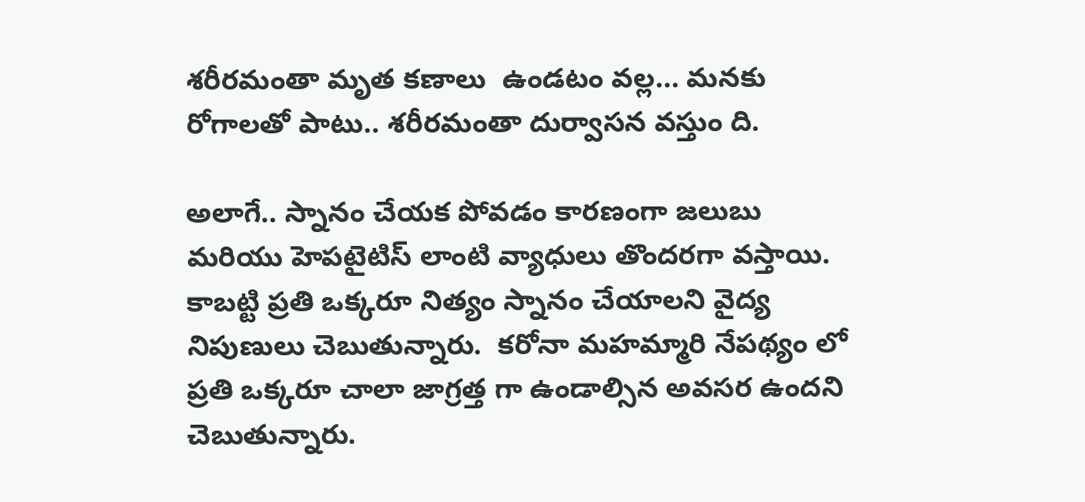శరీరమంతా మృత కణాలు  ఉండటం వల్ల... మనకు రోగాలతో పాటు.. శరీరమంతా దుర్వాసన వస్తుం ది.

అలాగే.. స్నానం చేయక పోవడం కారణంగా జలుబు మరియు హెపటైటిస్‌ లాంటి వ్యాధులు తొందరగా వస్తాయి. కాబట్టి ప్రతి ఒక్కరూ నిత్యం స్నానం చేయాలని వైద్య నిపుణులు చెబుతున్నారు.  కరోనా మహమ్మారి నేపథ్యం లో ప్రతి ఒక్కరూ చాలా జాగ్రత్త గా ఉండాల్సిన అవసర ఉందని చెబుతున్నారు.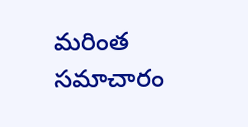మరింత సమాచారం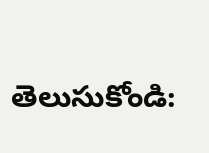తెలుసుకోండి: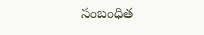సంబంధిత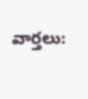వార్తలు: